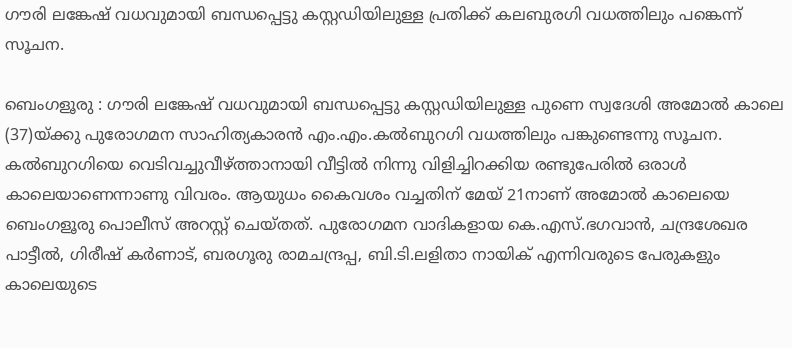ഗൗരി ലങ്കേഷ് വധവുമായി ബന്ധപ്പെട്ടു കസ്റ്റഡിയിലുള്ള പ്രതിക്ക് കലബുരഗി വധത്തിലും പങ്കെന്ന് സൂചന.

ബെംഗളൂരു : ഗൗരി ലങ്കേഷ് വധവുമായി ബന്ധപ്പെട്ടു കസ്റ്റഡിയിലുള്ള പുണെ സ്വദേശി അമോൽ കാലെ (37)യ്ക്കു പുരോഗമന സാഹിത്യകാരൻ എം.എം.കൽബുറഗി വധത്തിലും പങ്കുണ്ടെന്നു സൂചന. കൽബുറഗിയെ വെടിവച്ചുവീഴ്ത്താനായി വീട്ടിൽ നിന്നു വിളിച്ചിറക്കിയ രണ്ടുപേരിൽ ഒരാൾ കാലെയാണെന്നാണു വിവരം. ആയുധം കൈവശം വച്ചതിന് മേയ് 21നാണ് അമോൽ കാലെയെ ബെംഗളൂരു പൊലീസ് അറസ്റ്റ് ചെയ്തത്. പുരോഗമന വാദികളായ കെ.എസ്.ഭഗവാൻ, ചന്ദ്രശേഖര പാട്ടീൽ, ഗിരീഷ് കർണാട്, ബരഗൂരു രാമചന്ദ്രപ്പ, ബി.ടി.ലളിതാ നായിക് എന്നിവരുടെ പേരുകളും കാലെയുടെ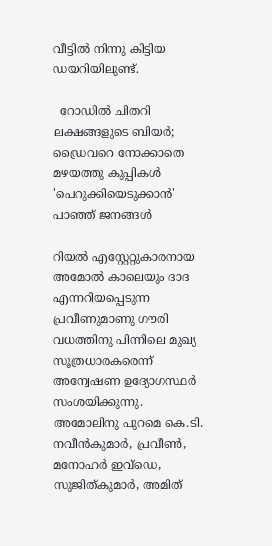വീട്ടിൽ നിന്നു കിട്ടിയ ഡയറിയിലുണ്ട്.

  റോഡിൽ ചിതറി ലക്ഷങ്ങളുടെ ബിയർ; ഡ്രൈവറെ നോക്കാതെ മഴയത്തു കുപ്പികൾ 'പെറുക്കിയെടുക്കാൻ' പാഞ്ഞ് ജനങ്ങൾ

റിയൽ എസ്റ്റേറ്റുകാരനായ അമോൽ കാലെയും ദാദ എന്നറിയപ്പെടുന്ന പ്രവീണുമാണു ഗൗരി വധത്തിനു പിന്നിലെ മുഖ്യ സൂത്രധാരകരെന്ന് അന്വേഷണ ഉദ്യോഗസ്ഥർ സംശയിക്കുന്നു. അമോലിനു പുറമെ കെ.ടി. നവീൻകുമാർ, പ്രവീൺ, മനോഹർ ഇവ്ഡെ, സുജിത്കുമാർ, അമിത്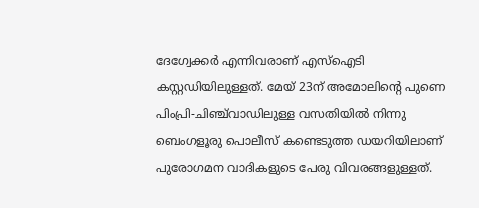ദേഗ്വേക്കർ എന്നിവരാണ് എസ്ഐടി കസ്റ്റഡിയിലുള്ളത്. മേയ് 23ന് അമോലിന്റെ പുണെ പിംപ്രി-ചിഞ്ച്‌വാഡിലുള്ള വസതിയിൽ നിന്നു ബെംഗളൂരു പൊലീസ് കണ്ടെടുത്ത ഡയറിയിലാണ് പുരോഗമന വാദികളുടെ പേരു വിവരങ്ങളുള്ളത്.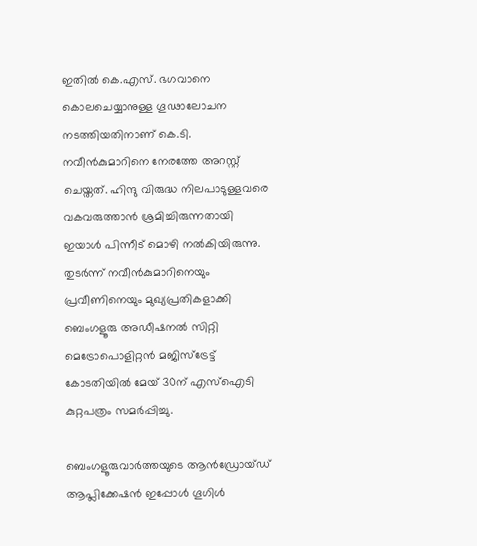ഇതിൽ കെ.എസ്. ഭഗവാനെ കൊലചെയ്യാനുള്ള ഗൂഢാലോചന നടത്തിയതിനാണ് കെ.ടി. നവീൻകുമാറിനെ നേരത്തേ അറസ്റ്റ് ചെയ്തത്. ഹിന്ദു വിരുദ്ധ നിലപാടുള്ളവരെ വകവരുത്താൻ ശ്രമിച്ചിരുന്നതായി ഇയാൾ പിന്നീട് മൊഴി നൽകിയിരുന്നു. തുടർന്ന് നവീൻകുമാറിനെയും പ്രവീണിനെയും മുഖ്യപ്രതികളാക്കി ബെംഗളൂരു അഡീഷനൽ സിറ്റി മെട്രോപൊളിറ്റൻ മജിസ്ട്രേട്ട് കോടതിയിൽ മേയ് 30ന് എസ്ഐടി കുറ്റപത്രം സമർപ്പിച്ചു.

ബെംഗളൂരുവാർത്തയുടെ ആൻഡ്രോയ്ഡ് ആപ്ലിക്കേഷൻ ഇപ്പോൾ ഗൂഗിൾ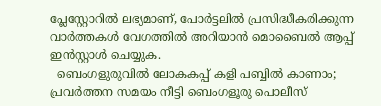പ്ലേസ്റ്റോറിൽ ലഭ്യമാണ്, പോർട്ടലിൽ പ്രസിദ്ധീകരിക്കുന്ന വാർത്തകൾ വേഗത്തിൽ അറിയാൻ മൊബൈൽ ആപ്പ് ഇൻസ്റ്റാൾ ചെയ്യുക.
  ബെംഗളുരുവിൽ ലോകകപ്പ് കളി പബ്ബിൽ കാണാം; പ്രവർത്തന സമയം നീട്ടി ബെംഗളൂരു പൊലീസ്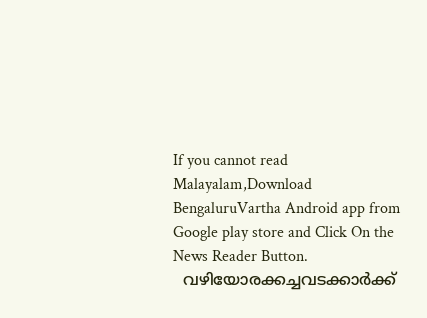If you cannot read Malayalam,Download BengaluruVartha Android app from Google play store and Click On the News Reader Button.
  വഴിയോരക്കച്ചവടക്കാർക്ക്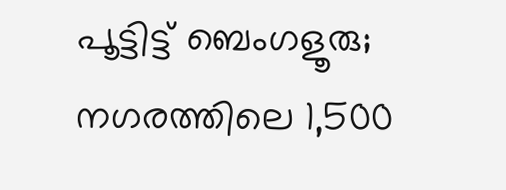പൂട്ടിട്ട് ബെംഗളൂരു; നഗരത്തിലെ 1,500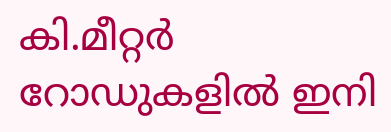കി.മീറ്റർ റോഡുകളിൽ ഇനി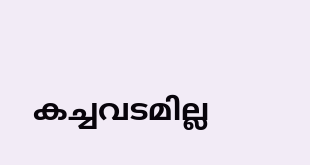കച്ചവടമില്ല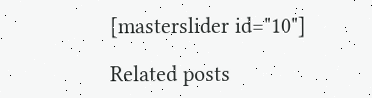[masterslider id="10"]

Related posts